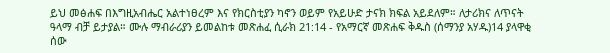ይህ መፅሐፍ በእግዚአብሔር አልተነፀረም እና የክርስቲያን ካኖን ወይም የአይሁድ ታናክ ክፍል አይደለም። ለታሪክና ለጥናት ዓላማ ብቻ ይታያል። ሙሉ ማብራሪያን ይመልከቱ መጽሐፈ ሲራክ 21:14 - የአማርኛ መጽሐፍ ቅዱስ (ሰማንያ አሃዱ)14 ያላዋቂ ሰው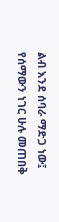ልብ እንደ ሰባራ ማድጋ ነው፤ የሰማውን ነገር ሁሉ መጠበቅ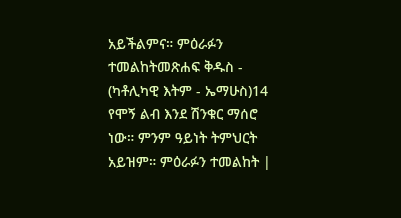አይችልምና። ምዕራፉን ተመልከትመጽሐፍ ቅዱስ - (ካቶሊካዊ እትም - ኤማሁስ)14 የሞኝ ልብ እንደ ሽንቁር ማሰሮ ነው። ምንም ዓይነት ትምህርት አይዝም። ምዕራፉን ተመልከት |